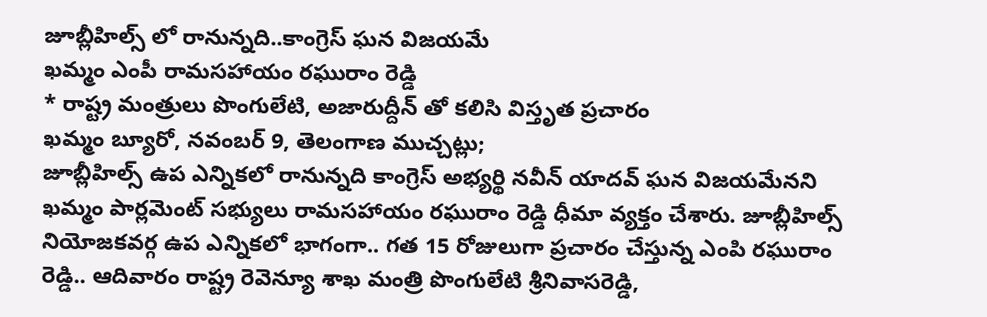జూబ్లీహిల్స్ లో రానున్నది..కాంగ్రెస్ ఘన విజయమే
ఖమ్మం ఎంపీ రామసహాయం రఘురాం రెడ్డి
* రాష్ట్ర మంత్రులు పొంగులేటి, అజారుద్దీన్ తో కలిసి విస్తృత ప్రచారం
ఖమ్మం బ్యూరో, నవంబర్ 9, తెలంగాణ ముచ్చట్లు;
జూబ్లీహిల్స్ ఉప ఎన్నికలో రానున్నది కాంగ్రెస్ అభ్యర్థి నవీన్ యాదవ్ ఘన విజయమేనని ఖమ్మం పార్లమెంట్ సభ్యులు రామసహాయం రఘురాం రెడ్డి ధీమా వ్యక్తం చేశారు. జూబ్లీహిల్స్ నియోజకవర్గ ఉప ఎన్నికలో భాగంగా.. గత 15 రోజులుగా ప్రచారం చేస్తున్న ఎంపి రఘురాం రెడ్డి.. ఆదివారం రాష్ట్ర రెవెన్యూ శాఖ మంత్రి పొంగులేటి శ్రీనివాసరెడ్డి,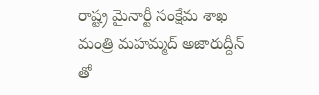రాష్ట్ర మైనార్టీ సంక్షేమ శాఖ మంత్రి మహమ్మద్ అజారుద్దీన్ తో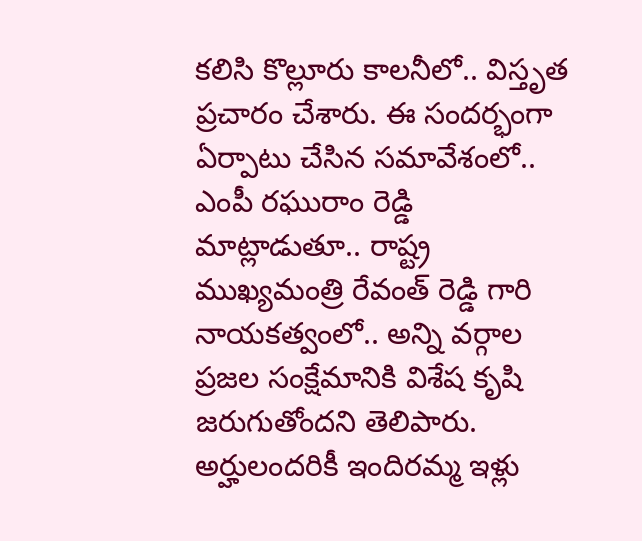కలిసి కొల్లూరు కాలనీలో.. విస్తృత ప్రచారం చేశారు. ఈ సందర్భంగా ఏర్పాటు చేసిన సమావేశంలో.. ఎంపీ రఘురాం రెడ్డి మాట్లాడుతూ.. రాష్ట్ర ముఖ్యమంత్రి రేవంత్ రెడ్డి గారి నాయకత్వంలో.. అన్ని వర్గాల ప్రజల సంక్షేమానికి విశేష కృషి జరుగుతోందని తెలిపారు. అర్హులందరికీ ఇందిరమ్మ ఇళ్లు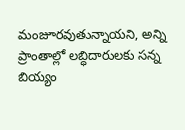మంజూరవుతున్నాయని, అన్ని ప్రాంతాల్లో లబ్ధిదారులకు సన్న బియ్యం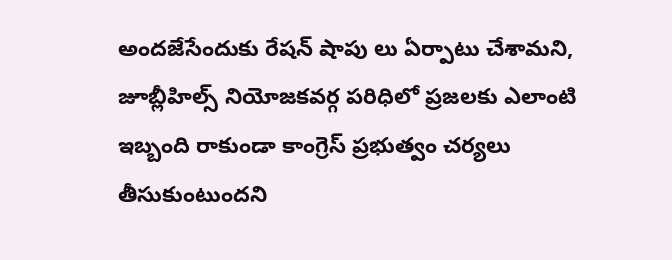అందజేసేందుకు రేషన్ షాపు లు ఏర్పాటు చేశామని, జూబ్లీహిల్స్ నియోజకవర్గ పరిధిలో ప్రజలకు ఎలాంటి ఇబ్బంది రాకుండా కాంగ్రెస్ ప్రభుత్వం చర్యలు తీసుకుంటుందని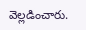వెల్లడించారు.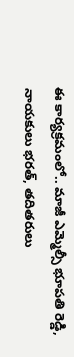ఈ కార్యక్రమంలో.. మాజీ ఎమ్మెల్సీ భూపతి రెడ్డి, నాయకులు భరత్, తదితరులు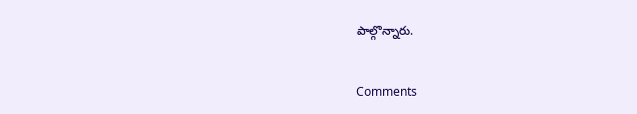పాల్గొన్నారు.


Comments